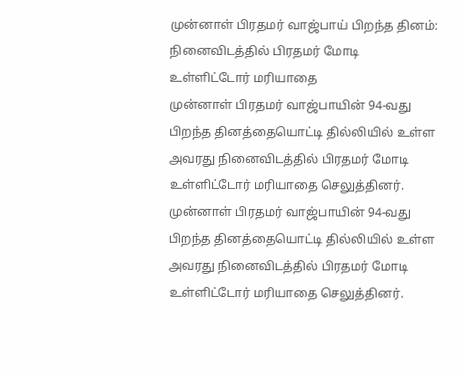முன்னாள் பிரதமர் வாஜ்பாய் பிறந்த தினம்: நினைவிடத்தில் பிரதமர் மோடி உள்ளிட்டோர் மரியாதை
முன்னாள் பிரதமர் வாஜ்பாயின் 94-வது பிறந்த தினத்தையொட்டி தில்லியில் உள்ள அவரது நினைவிடத்தில் பிரதமர் மோடி உள்ளிட்டோர் மரியாதை செலுத்தினர்.
முன்னாள் பிரதமர் வாஜ்பாயின் 94-வது பிறந்த தினத்தையொட்டி தில்லியில் உள்ள அவரது நினைவிடத்தில் பிரதமர் மோடி உள்ளிட்டோர் மரியாதை செலுத்தினர்.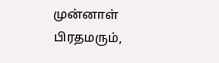முன்னாள் பிரதமரும்,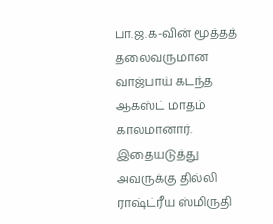பா.ஜ.க-வின் மூத்தத் தலைவருமான வாஜ்பாய் கடந்த ஆகஸ்ட் மாதம் காலமானார். இதையடுத்து அவருக்கு தில்லி ராஷ்ட்ரீய ஸ்மிருதி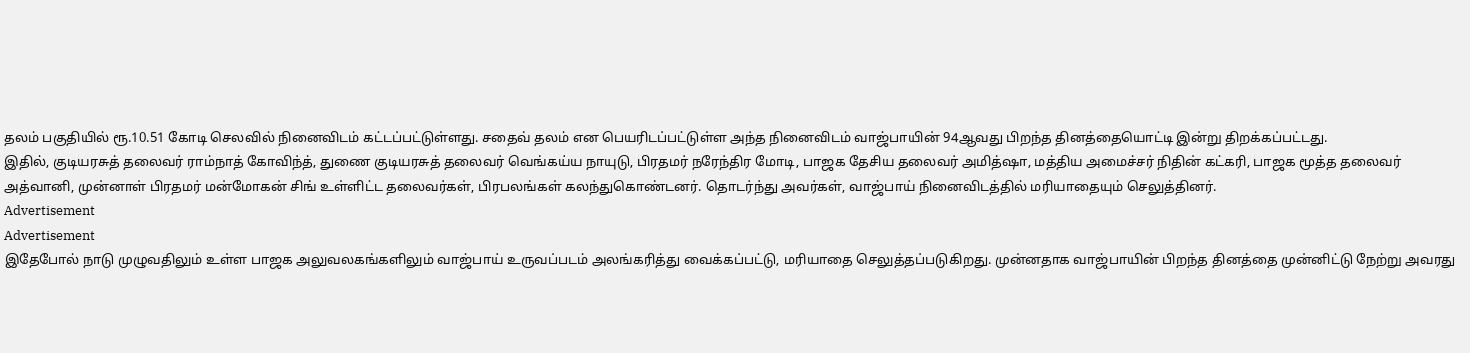தலம் பகுதியில் ரூ.10.51 கோடி செலவில் நினைவிடம் கட்டப்பட்டுள்ளது. சதைவ் தலம் என பெயரிடப்பட்டுள்ள அந்த நினைவிடம் வாஜ்பாயின் 94ஆவது பிறந்த தினத்தையொட்டி இன்று திறக்கப்பட்டது.
இதில், குடியரசுத் தலைவர் ராம்நாத் கோவிந்த், துணை குடியரசுத் தலைவர் வெங்கய்ய நாயுடு, பிரதமர் நரேந்திர மோடி, பாஜக தேசிய தலைவர் அமித்ஷா, மத்திய அமைச்சர் நிதின் கட்கரி, பாஜக மூத்த தலைவர் அத்வானி, முன்னாள் பிரதமர் மன்மோகன் சிங் உள்ளிட்ட தலைவர்கள், பிரபலங்கள் கலந்துகொண்டனர். தொடர்ந்து அவர்கள், வாஜ்பாய் நினைவிடத்தில் மரியாதையும் செலுத்தினர்.
Advertisement
Advertisement
இதேபோல் நாடு முழுவதிலும் உள்ள பாஜக அலுவலகங்களிலும் வாஜ்பாய் உருவப்படம் அலங்கரித்து வைக்கப்பட்டு, மரியாதை செலுத்தப்படுகிறது. முன்னதாக வாஜ்பாயின் பிறந்த தினத்தை முன்னிட்டு நேற்று அவரது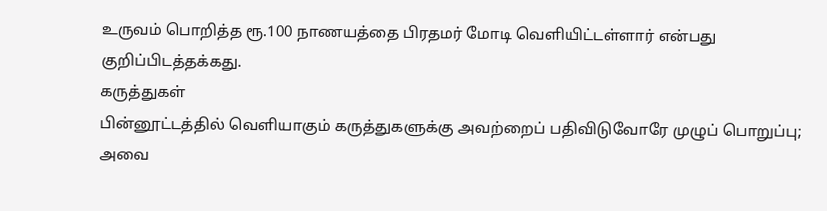உருவம் பொறித்த ரூ.100 நாணயத்தை பிரதமர் மோடி வெளியிட்டள்ளார் என்பது குறிப்பிடத்தக்கது.
கருத்துகள்
பின்னூட்டத்தில் வெளியாகும் கருத்துகளுக்கு அவற்றைப் பதிவிடுவோரே முழுப் பொறுப்பு; அவை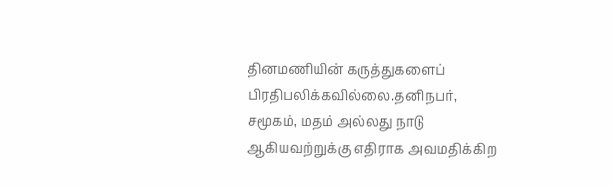தினமணியின் கருத்துகளைப் பிரதிபலிக்கவில்லை.தனிநபர், சமூகம், மதம் அல்லது நாடு ஆகியவற்றுக்கு எதிராக அவமதிக்கிற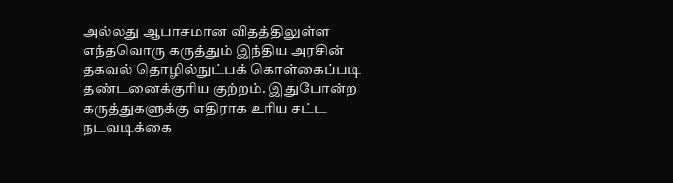அல்லது ஆபாசமான விதத்திலுள்ள எந்தவொரு கருத்தும் இந்திய அரசின் தகவல் தொழில்நுட்பக் கொள்கைப்படி தண்டனைக்குரிய குற்றம். இதுபோன்ற கருத்துகளுக்கு எதிராக உரிய சட்ட நடவடிக்கை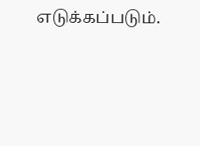எடுக்கப்படும்.